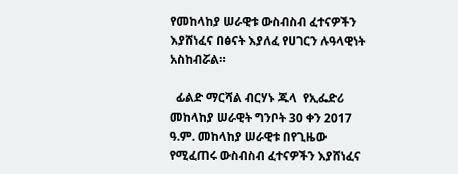የመከላከያ ሠራዊቱ ውስብስብ ፈተናዎችን እያሸነፈና በፅናት እያለፈ የሀገርን ሉዓላዊነት አስከብሯል።

  ፊልድ ማርሻል ብርሃኑ ጁላ  የኢፌድሪ መከላከያ ሠራዊት ግንቦት 30 ቀን 2017 ዓ.ም. መከላከያ ሠራዊቱ በየጊዜው የሚፈጠሩ ውስብስብ ፈተናዎችን እያሸነፈና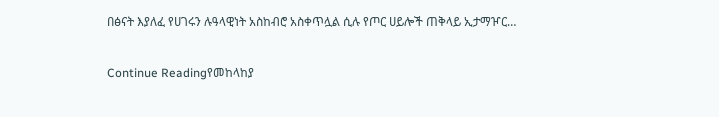በፅናት እያለፈ የሀገሩን ሉዓላዊነት አስከብሮ አስቀጥሏል ሲሉ የጦር ሀይሎች ጠቅላይ ኢታማዦር…

Continue Readingየመከላከያ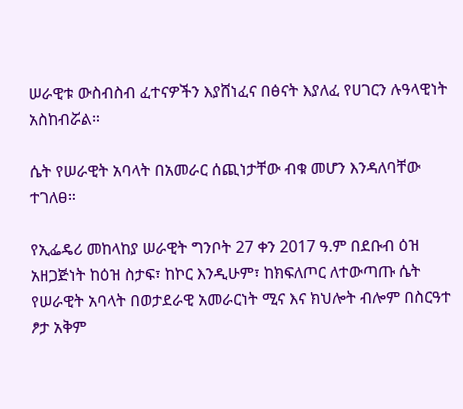ሠራዊቱ ውስብስብ ፈተናዎችን እያሸነፈና በፅናት እያለፈ የሀገርን ሉዓላዊነት አስከብሯል።

ሴት የሠራዊት አባላት በአመራር ሰጪነታቸው ብቁ መሆን እንዳለባቸው ተገለፀ።

የኢፌዴሪ መከላከያ ሠራዊት ግንቦት 27 ቀን 2017 ዓ.ም በደቡብ ዕዝ አዘጋጅነት ከዕዝ ስታፍ፣ ከኮር እንዲሁም፣ ከክፍለጦር ለተውጣጡ ሴት የሠራዊት አባላት በወታደራዊ አመራርነት ሚና እና ክህሎት ብሎም በስርዓተ ፆታ አቅም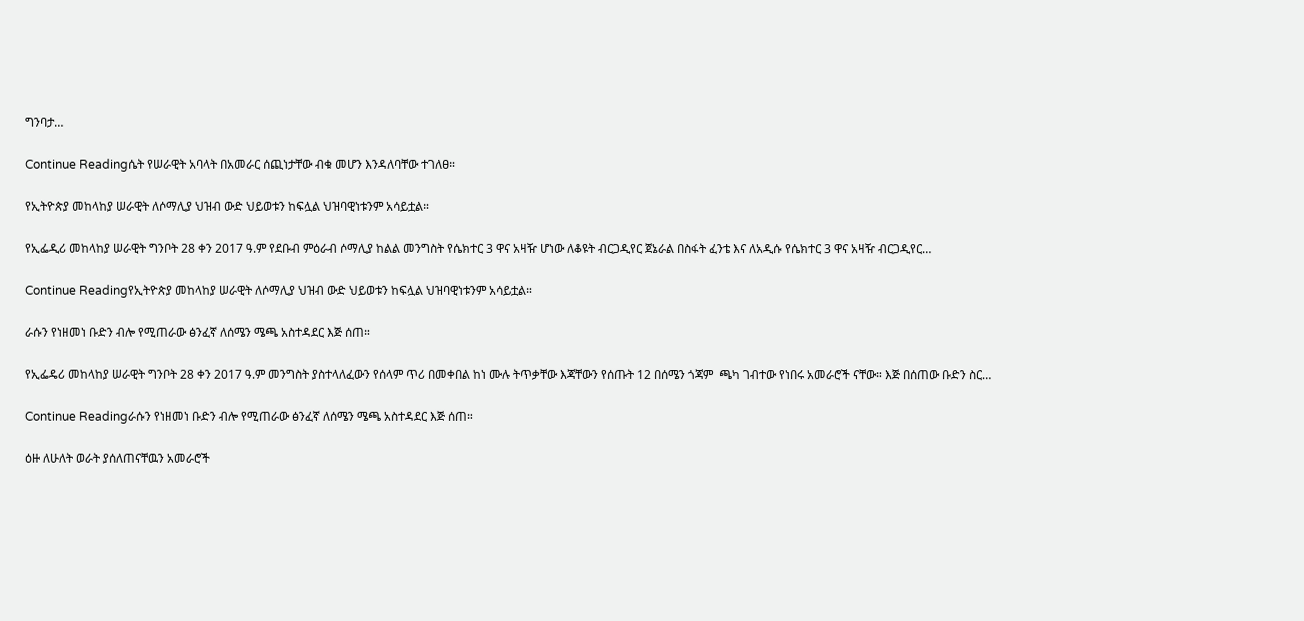ግንባታ…

Continue Readingሴት የሠራዊት አባላት በአመራር ሰጪነታቸው ብቁ መሆን እንዳለባቸው ተገለፀ።

የኢትዮጵያ መከላከያ ሠራዊት ለሶማሊያ ህዝብ ውድ ህይወቱን ከፍሏል ህዝባዊነቱንም አሳይቷል።

የኢፌዲሪ መከላከያ ሠራዊት ግንቦት 28 ቀን 2017 ዓ.ም የደቡብ ምዕራብ ሶማሊያ ከልል መንግስት የሴክተር 3 ዋና አዛዥ ሆነው ለቆዩት ብርጋዲየር ጀኔራል በስፋት ፈንቴ እና ለአዲሱ የሴክተር 3 ዋና አዛዥ ብርጋዲየር…

Continue Readingየኢትዮጵያ መከላከያ ሠራዊት ለሶማሊያ ህዝብ ውድ ህይወቱን ከፍሏል ህዝባዊነቱንም አሳይቷል።

ራሱን የነዘመነ ቡድን ብሎ የሚጠራው ፅንፈኛ ለሰሜን ሜጫ አስተዳደር እጅ ሰጠ።

የኢፌዴሪ መከላከያ ሠራዊት ግንቦት 28 ቀን 2017 ዓ.ም መንግስት ያስተላለፈውን የሰላም ጥሪ በመቀበል ከነ ሙሉ ትጥቃቸው እጃቸውን የሰጡት 12 በሰሜን ጎጃም  ጫካ ገብተው የነበሩ አመራሮች ናቸው። እጅ በሰጠው ቡድን ስር…

Continue Readingራሱን የነዘመነ ቡድን ብሎ የሚጠራው ፅንፈኛ ለሰሜን ሜጫ አስተዳደር እጅ ሰጠ።

ዕዙ ለሁለት ወራት ያሰለጠናቸዉን አመራሮች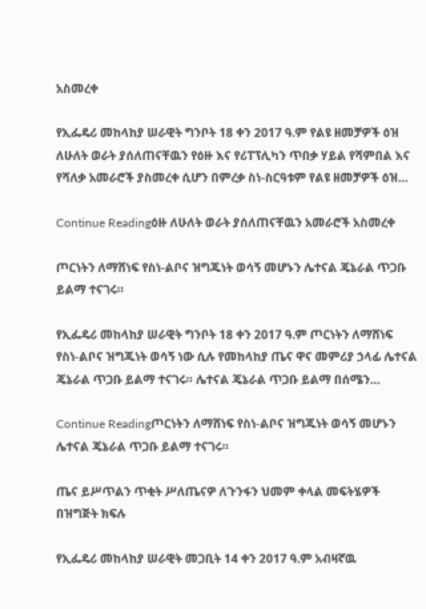አስመረቀ

የኢፌዴሪ መከላከያ ሠራዊት ግንቦት 18 ቀን 2017 ዓ.ም የልዩ ዘመቻዎች ዕዝ ለሁለት ወራት ያሰለጠናቸዉን የዕዙ እና የሪፐፕሊካን ጥበቃ ሃይል የሻምበል እና የሻለቃ አመራሮች ያስመረቀ ሲሆን በምረቃ ስነ-ስርዓቱም የልዩ ዘመቻዎች ዕዝ…

Continue Readingዕዙ ለሁለት ወራት ያሰለጠናቸዉን አመራሮች አስመረቀ

ጦርነትን ለማሸነፍ የስነ-ልቦና ዝግጁነት ወሳኝ መሆኑን ሌተናል ጄኔራል ጥጋቡ ይልማ ተናገሩ።

የኢፌዴሪ መከላከያ ሠራዊት ግንቦት 18 ቀን 2017 ዓ.ም ጦርነትን ለማሸነፍ የስነ-ልቦና ዝግጁነት ወሳኝ ነው ሲሉ የመከላከያ ጤና ዋና መምሪያ ኃላፊ ሌተናል ጄኔራል ጥጋቡ ይልማ ተናገሩ። ሌተናል ጄኔራል ጥጋቡ ይልማ በሰሜን…

Continue Readingጦርነትን ለማሸነፍ የስነ-ልቦና ዝግጁነት ወሳኝ መሆኑን ሌተናል ጄኔራል ጥጋቡ ይልማ ተናገሩ።

ጤና ይሥጥልን ጥቂት ሥለጤናዎ ለጉንፋን ህመም ቀላል መፍትሄዎች በዝግጅት ክፍሉ

የኢፌዴሪ መከላከያ ሠራዊት መጋቢት 14 ቀን 2017 ዓ.ም አብዛኛዉ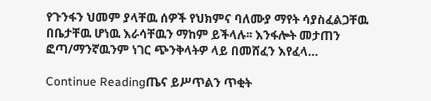የጉንፋን ህመም ያላቸዉ ሰዎች የህክምና ባለሙያ ማየት ሳያስፈልጋቸዉ በቤታቸዉ ሆነዉ እራሳቸዉን ማከም ይችላሉ፡፡ እንፋሎት መታጠን ፎጣ/ማንኛዉንም ነገር ጭንቅላትዎ ላይ በመሸፈን እየፈላ…

Continue Readingጤና ይሥጥልን ጥቂት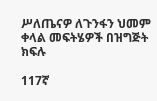ሥለጤናዎ ለጉንፋን ህመም ቀላል መፍትሄዎች በዝግጅት ክፍሉ

117ኛ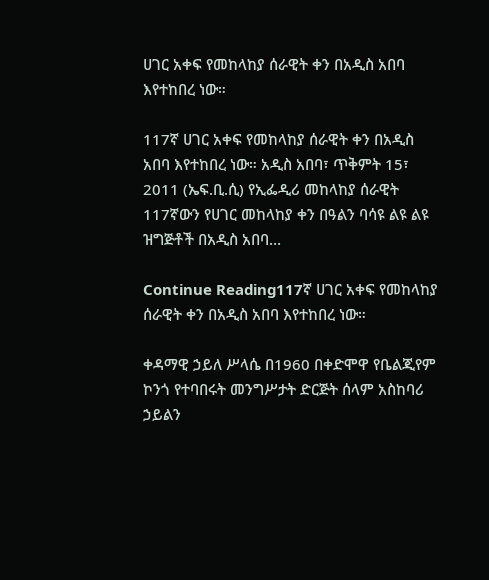ሀገር አቀፍ የመከላከያ ሰራዊት ቀን በአዲስ አበባ እየተከበረ ነው።

117ኛ ሀገር አቀፍ የመከላከያ ሰራዊት ቀን በአዲስ አበባ እየተከበረ ነው። አዲስ አበባ፣ ጥቅምት 15፣ 2011 (ኤፍ.ቢ.ሲ) የኢፌዲሪ መከላከያ ሰራዊት 117ኛውን የሀገር መከላከያ ቀን በዓልን ባሳዩ ልዩ ልዩ ዝግጅቶች በአዲስ አበባ…

Continue Reading117ኛ ሀገር አቀፍ የመከላከያ ሰራዊት ቀን በአዲስ አበባ እየተከበረ ነው።

ቀዳማዊ ኃይለ ሥላሴ በ1960 በቀድሞዋ የቤልጂየም ኮንጎ የተባበሩት መንግሥታት ድርጅት ሰላም አስከባሪ ኃይልን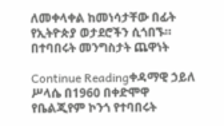ለመቀላቀል ከመነሳታቸው በፊት የኢትዮጵያ ወታደሮችን ሲጎበኙ። በተባበሩት መንግስታት ጨዋነት

Continue Readingቀዳማዊ ኃይለ ሥላሴ በ1960 በቀድሞዋ የቤልጂየም ኮንጎ የተባበሩት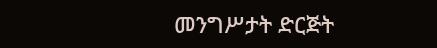መንግሥታት ድርጅት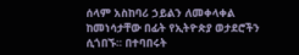ሰላም አስከባሪ ኃይልን ለመቀላቀል ከመነሳታቸው በፊት የኢትዮጵያ ወታደሮችን ሲጎበኙ። በተባበሩት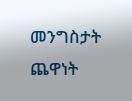መንግስታት ጨዋነት